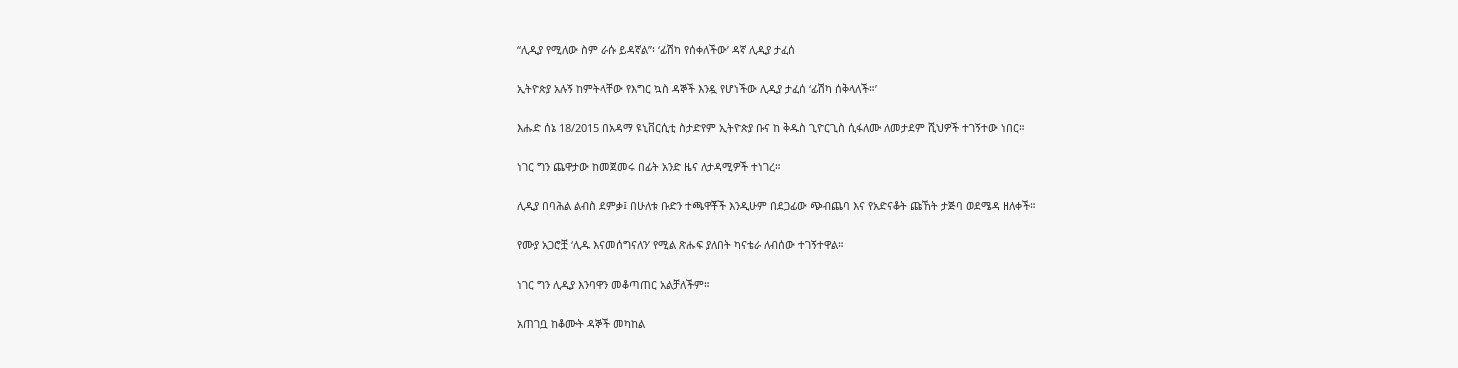“ሊዲያ የሚለው ስም ራሱ ይዳኛል”፡ ‘ፊሽካ የሰቀለችው’ ዳኛ ሊዲያ ታፈሰ

ኢትዮጵያ አሉኝ ከምትላቸው የእግር ኳስ ዳኞች እንዷ የሆነችው ሊዲያ ታፈሰ ‘ፊሽካ ሰቅላለች።’

እሑድ ሰኔ 18/2015 በአዳማ ዩኒቨርሲቲ ስታድየም ኢትዮጵያ ቡና ከ ቅዱስ ጊዮርጊስ ሲፋለሙ ለመታደም ሺህዎች ተገኝተው ነበር።

ነገር ግን ጨዋታው ከመጀመሩ በፊት አንድ ዜና ለታዳሚዎች ተነገረ።

ሊዲያ በባሕል ልብስ ደምቃ፤ በሁለቱ ቡድን ተጫዋቾች እንዲሁም በደጋፊው ጭብጨባ እና የአድናቆት ጩኸት ታጅባ ወደሜዳ ዘለቀች።

የሙያ አጋሮቿ ‘ሊዱ እናመሰግናለን’ የሚል ጽሑፍ ያለበት ካናቴራ ለብሰው ተገኝተዋል።

ነገር ግን ሊዲያ እንባዋን መቆጣጠር አልቻለችም።

አጠገቧ ከቆሙት ዳኞች መካከል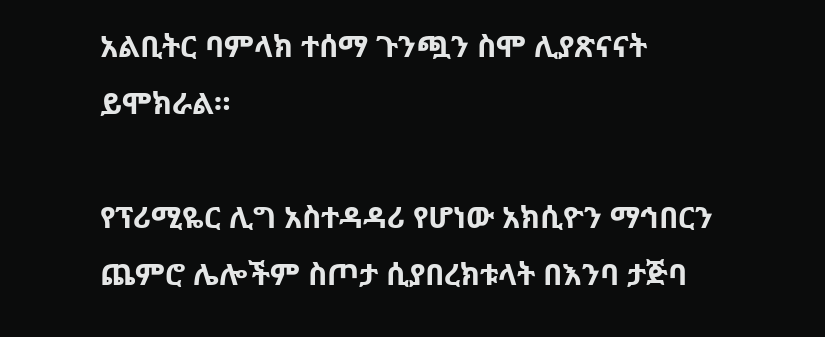አልቢትር ባምላክ ተሰማ ጉንጯን ስሞ ሊያጽናናት ይሞክራል።

የፕሪሚዬር ሊግ አስተዳዳሪ የሆነው አክሲዮን ማኅበርን ጨምሮ ሌሎችም ስጦታ ሲያበረክቱላት በእንባ ታጅባ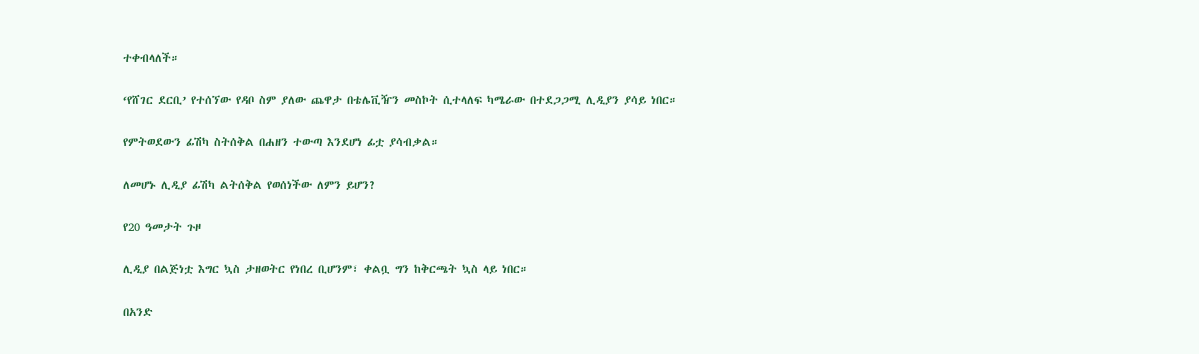ተቀብላለች።

‘የሸገር ደርቢ’ የተሰኘው የዳቦ ስም ያለው ጨዋታ በቴሌቪዥን መስኮት ሲተላለፍ ካሜራው በተደጋጋሚ ሊዲያን ያሳይ ነበር።

የምትወደውን ፊሽካ ስትሰቅል በሐዘን ተውጣ እንደሆነ ፊቷ ያሳብቃል።

ለመሆኑ ሊዲያ ፊሽካ ልትሰቅል የወሰነችው ለምን ይሆን?

የ20 ዓመታት ጉዞ

ሊዲያ በልጅነቷ እግር ኳስ ታዘወትር የነበረ ቢሆንም፣ ቀልቧ ግን ከቅርጫት ኳስ ላይ ነበር።

በአንድ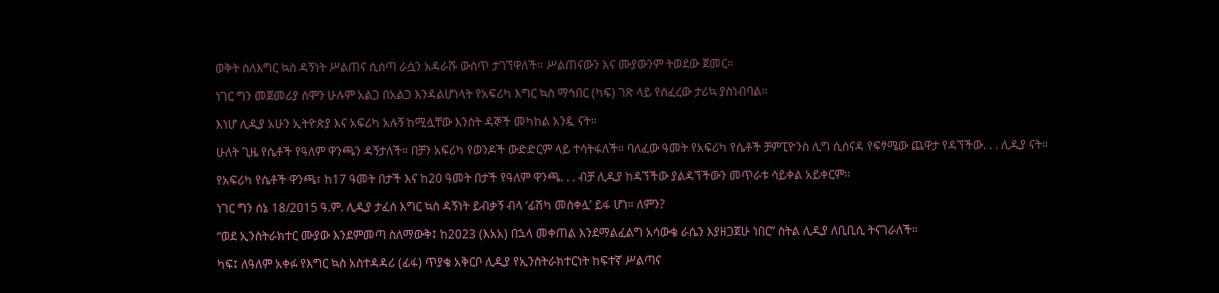ወቅት ስለእግር ኳስ ዳኝነት ሥልጠና ሲሰጣ ራሷን አዳራሹ ውስጥ ታገኘዋለች። ሥልጠናውን እና ሙያውንም ትወደው ጀመር።

ነገር ግን መጀመሪያ ሰሞን ሁሉም አልጋ በአልጋ እንዳልሆነላት የአፍሪካ እግር ኳስ ማኅበር (ካፍ) ገጽ ላይ የሰፈረው ታሪኳ ያስነብባል።

እነሆ ሊዲያ አሁን ኢትዮጵያ እና አፍሪካ አሉኝ ከሚሏቸው እንስት ዳኞች መካከል አንዷ ናት።

ሁለት ጊዜ የሴቶች የዓለም ዋንጫን ዳኝታለች። በቻን አፍሪካ የወንዶች ውድድርም ላይ ተሳትፋለች። ባለፈው ዓመት የአፍሪካ የሴቶች ቻምፒዮንስ ሊግ ሲሰናዳ የፍፃሜው ጨዋታ የዳኘችው. . . ሊዲያ ናት።

የአፍሪካ የሴቶች ዋንጫ፣ ከ17 ዓመት በታች እና ከ20 ዓመት በታች የዓለም ዋንጫ. . . ብቻ ሊዲያ ከዳኘችው ያልዳኘችውን መጥራቱ ሳይቀል አይቀርም።

ነገር ግን ሰኔ 18/2015 ዓ.ም. ሊዲያ ታፈሰ እግር ኳስ ዳኝነት ይብቃኝ ብላ ‘ፊሽካ መስቀሏ’ ይፋ ሆነ። ለምን?

“ወደ ኢንስትራክተር ሙያው እንደምመጣ ስለማውቅ፤ ከ2023 (እአአ) በኋላ መቀጠል እንደማልፈልግ አሳውቄ ራሴን እያዘጋጀሁ ነበር” ስትል ሊዲያ ለቢቢሲ ትናገራለች።

ካፍ፤ ለዓለም አቀፉ የእግር ኳስ አስተዳዳሪ (ፊፋ) ጥያቄ አቅርቦ ሊዲያ የኢንስትራክተርነት ከፍተኛ ሥልጣና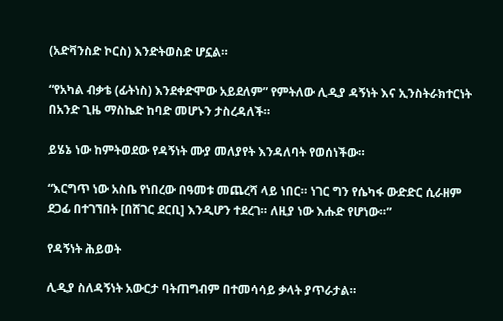(አድቫንስድ ኮርስ) እንድትወስድ ሆኗል።

“የአካል ብቃቴ (ፊትነስ) እንደቀድሞው አይደለም” የምትለው ሊዲያ ዳኝነት እና ኢንስትራክተርነት በአንድ ጊዜ ማስኬድ ከባድ መሆኑን ታስረዳለች።

ይሄኔ ነው ከምትወደው የዳኝነት ሙያ መለያየት እንዳለባት የወሰነችው።

“እርግጥ ነው አስቤ የነበረው በዓመቱ መጨረሻ ላይ ነበር። ነገር ግን የሴካፋ ውድድር ሲራዘም ደጋፊ በተገኘበት [በሸገር ደርቢ] እንዲሆን ተደረገ። ለዚያ ነው እሑድ የሆነው።”

የዳኝነት ሕይወት

ሊዲያ ስለዳኝነት አውርታ ባትጠግብም በተመሳሳይ ቃላት ያጥራታል።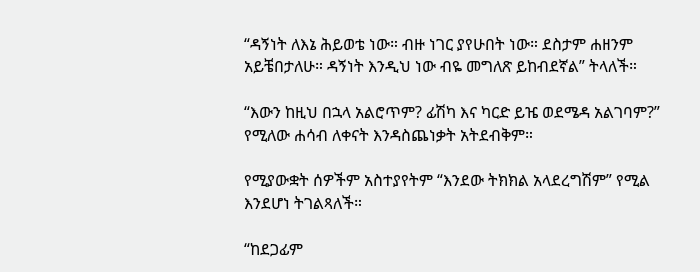“ዳኝነት ለእኔ ሕይወቴ ነው። ብዙ ነገር ያየሁበት ነው። ደስታም ሐዘንም አይቼበታለሁ። ዳኝነት እንዲህ ነው ብዬ መግለጽ ይከብደኛል” ትላለች።

“እውን ከዚህ በኋላ አልሮጥም? ፊሽካ እና ካርድ ይዤ ወደሜዳ አልገባም?” የሚለው ሐሳብ ለቀናት እንዳስጨነቃት አትደብቅም።

የሚያውቋት ሰዎችም አስተያየትም “እንደው ትክክል አላደረግሽም” የሚል እንደሆነ ትገልጻለች።

“ከደጋፊም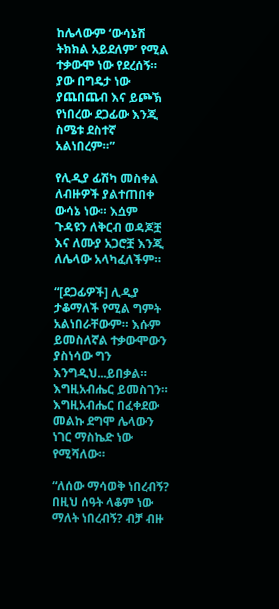ከሌላውም ‘ውሳኔሽ ትክክል አይደለም’ የሚል ተቃውሞ ነው የደረሰኝ። ያው በግዴታ ነው ያጨበጨብ እና ይጮኽ የነበረው ደጋፊው እንጂ ስሜቱ ደስተኛ አልነበረም።”

የሊዲያ ፊሽካ መስቀል ለብዙዎች ያልተጠበቀ ውሳኔ ነው። እሷም ጉዳዩን ለቅርብ ወዳጆቿ እና ለሙያ አጋሮቿ እንጂ ለሌላው አላካፈለችም።

“[ደጋፊዎች] ሊዲያ ታቆማለች የሚል ግምት አልነበራቸውም። እሱም ይመስለኛል ተቃውሞውን ያስነሳው ግን እንግዲህ...ይበቃል። እግዚአብሔር ይመስገን። እግዚአብሔር በፈቀደው መልኩ ደግሞ ሌላውን ነገር ማስኬድ ነው የሚሻለው።

“ለሰው ማሳወቅ ነበረብኝ? በዚህ ሰዓት ላቆም ነው ማለት ነበረብኝ? ብቻ ብዙ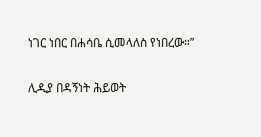ነገር ነበር በሐሳቤ ሲመላለስ የነበረው።”

ሊዲያ በዳኝነት ሕይወት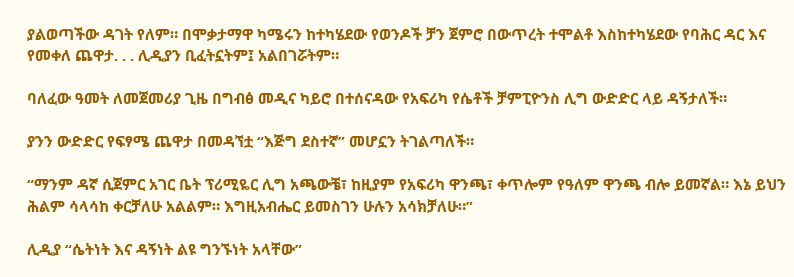ያልወጣችው ዳገት የለም። በሞቃታማዋ ካሜሩን ከተካሄደው የወንዶች ቻን ጀምሮ በውጥረት ተሞልቶ እስከተካሄደው የባሕር ዳር እና የመቀለ ጨዋታ. . . ሊዲያን ቢፈትኗትም፤ አልበገሯትም።

ባለፈው ዓመት ለመጀመሪያ ጊዜ በግብፅ መዲና ካይሮ በተሰናዳው የአፍሪካ የሴቶች ቻምፒዮንስ ሊግ ውድድር ላይ ዳኝታለች።

ያንን ውድድር የፍፃሜ ጨዋታ በመዳኘቷ “እጅግ ደስተኛ” መሆኗን ትገልጣለች።

“ማንም ዳኛ ሲጀምር አገር ቤት ፕሪሚዬር ሊግ አጫውቼ፣ ከዚያም የአፍሪካ ዋንጫ፣ ቀጥሎም የዓለም ዋንጫ ብሎ ይመኛል። እኔ ይህን ሕልም ሳላሳከ ቀርቻለሁ አልልም። እግዚአብሔር ይመስገን ሁሉን አሳክቻለሁ።”

ሊዲያ “ሴትነት እና ዳኝነት ልዩ ግንኙነት አላቸው”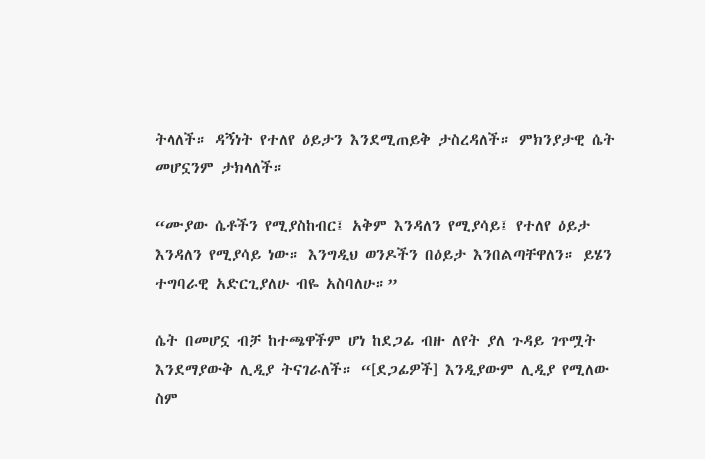ትላለች። ዳኝነት የተለየ ዕይታን እንደሚጠይቅ ታስረዳለች። ምክንያታዊ ሴት መሆኗንም ታክላለች።

“ሙያው ሴቶችን የሚያስከብር፤ አቅም እንዳለን የሚያሳይ፤ የተለየ ዕይታ እንዳለን የሚያሳይ ነው። እንግዲህ ወንዶችን በዕይታ እንበልጣቸዋለን። ይሄን ተግባራዊ አድርጊያለሁ ብዬ አስባለሁ።”

ሴት በመሆኗ ብቻ ከተጫዋችም ሆነ ከደጋፊ ብዙ ለየት ያለ ጉዳይ ገጥሟት እንደማያውቅ ሊዲያ ትናገራለች። “[ደጋፊዎች] እንዲያውም ሊዲያ የሚለው ስም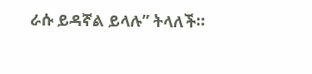ራሱ ይዳኛል ይላሉ” ትላለች።